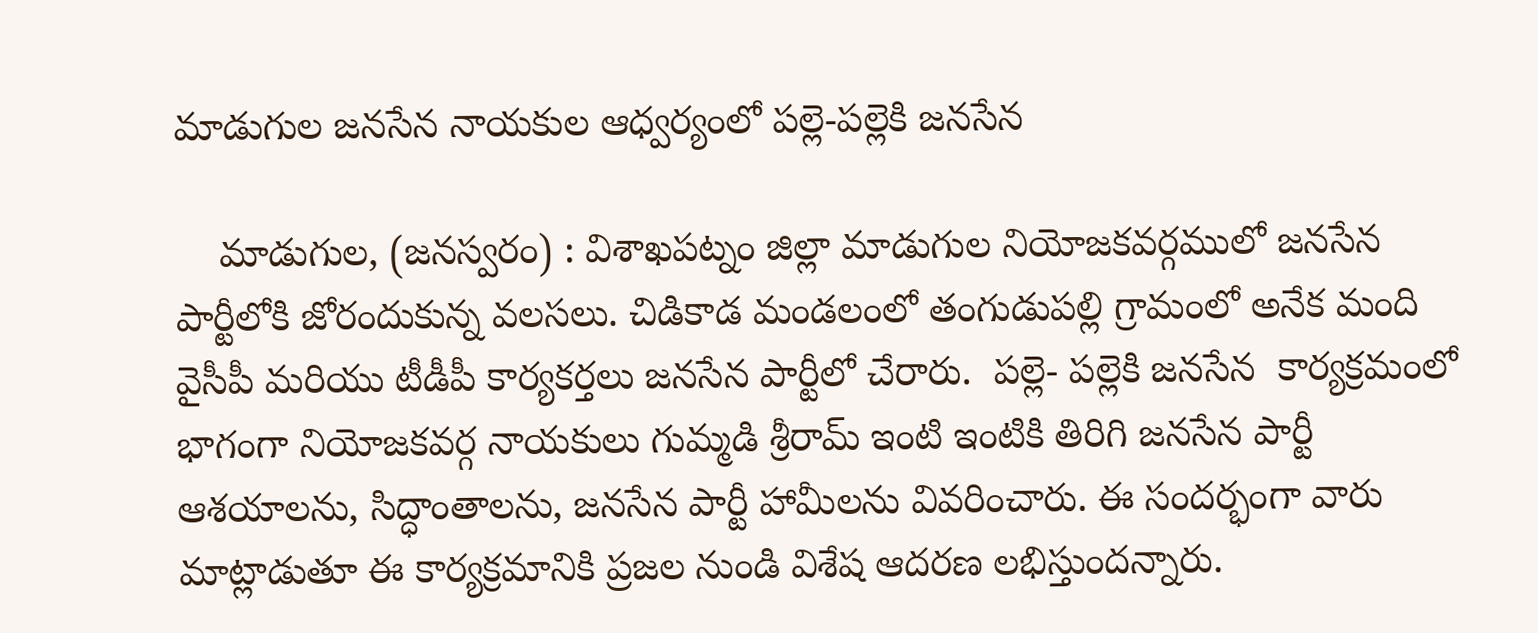మాడుగుల జనసేన నాయకుల ఆధ్వర్యంలో పల్లె-పల్లెకి జనసేన

    మాడుగుల, (జనస్వరం) : విశాఖపట్నం జిల్లా మాడుగుల నియోజకవర్గములో జనసేన పార్టీలోకి జోరందుకున్న వలసలు. చిడికాడ మండలంలో తంగుడుపల్లి గ్రామంలో అనేక మంది వైసీపీ మరియు టీడీపీ కార్యకర్తలు జనసేన పార్టీలో చేరారు.  పల్లె- పల్లెకి జనసేన  కార్యక్రమంలో భాగంగా నియోజకవర్గ నాయకులు గుమ్మడి శ్రీరామ్ ఇంటి ఇంటికి తిరిగి జనసేన పార్టీ ఆశయాలను, సిద్ధాంతాలను, జనసేన పార్టీ హామీలను వివరించారు. ఈ సందర్భంగా వారు మాట్లాడుతూ ఈ కార్యక్రమానికి ప్రజల నుండి విశేష ఆదరణ లభిస్తుందన్నారు.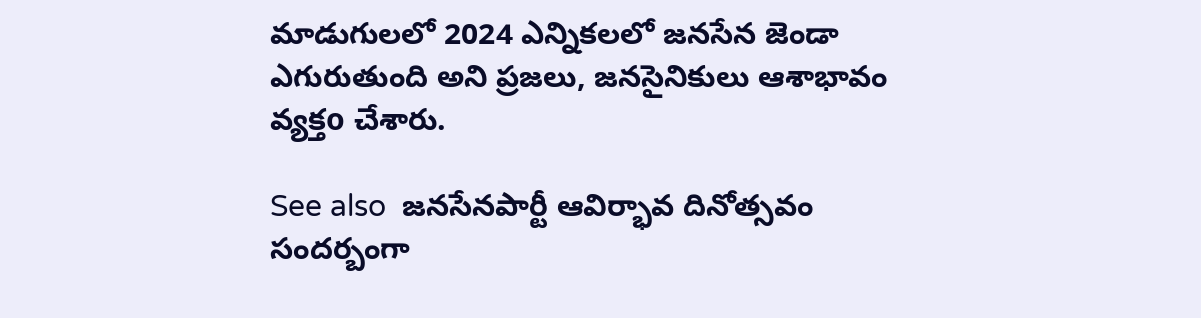మాడుగులలో 2024 ఎన్నికలలో జనసేన జెండా ఎగురుతుంది అని ప్రజలు, జనసైనికులు ఆశాభావం వ్యక్తo చేశారు.

See also  జనసేనపార్టీ ఆవిర్భావ దినోత్సవం సందర్బంగా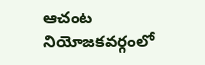ఆచంట నియోజకవర్గంలో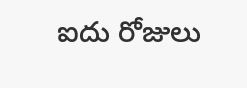ఐదు రోజులు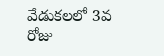వేడుకలలో 3వ రోజు